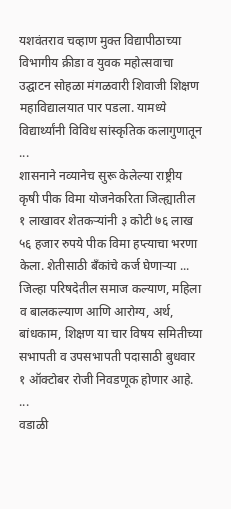यशवंतराव चव्हाण मुक्त विद्यापीठाच्या विभागीय क्रीडा व युवक महोत्सवाचा उद्घाटन सोहळा मंगळवारी शिवाजी शिक्षण महाविद्यालयात पार पडला. यामध्ये विद्यार्थ्यांनी विविध सांस्कृतिक कलागुणातून ...
शासनाने नव्यानेच सुरू केलेल्या राष्ट्रीय कृषी पीक विमा योजनेकरिता जिल्ह्यातील १ लाखावर शेतकऱ्यांनी ३ कोटी ७६ लाख ५६ हजार रुपये पीक विमा हप्त्याचा भरणा केला. शेतीसाठी बँकांचे कर्ज घेणाऱ्या ...
जिल्हा परिषदेतील समाज कल्याण, महिला व बालकल्याण आणि आरोग्य, अर्थ, बांधकाम, शिक्षण या चार विषय समितीच्या सभापती व उपसभापती पदासाठी बुधवार १ ऑक्टोबर रोजी निवडणूक होणार आहे. ...
वडाळी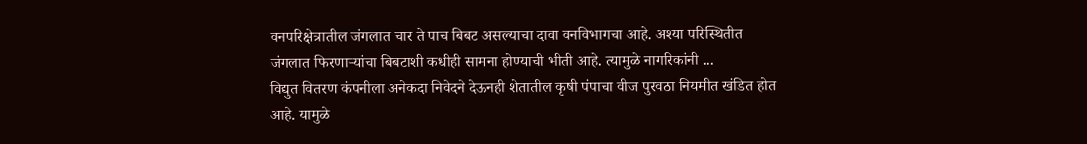वनपरिक्षेत्रातील जंगलात चार ते पाच बिबट असल्याचा दावा वनविभागचा आहे. अश्या परिस्थितीत जंगलात फिरणाऱ्यांचा बिबटाशी कधीही सामना होण्याची भीती आहे. त्यामुळे नागरिकांनी ...
विद्युत वितरण कंपनीला अनेकदा निवेदने देऊनही शेतातील कृषी पंपाचा वीज पुरवठा नियमीत खंडित होत आहे. यामुळे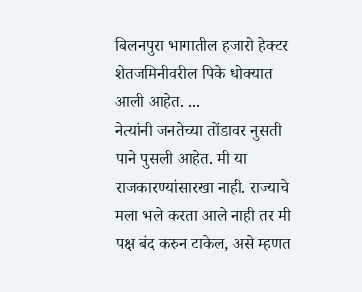बिलनपुरा भागातील हजारो हेक्टर शेतजमिनीवरील पिके धोक्यात आली आहेत. ...
नेत्यांनी जनतेच्या तोंडावर नुसती पाने पुसली आहेत. मी या राजकारण्यांसारखा नाही. राज्याचे मला भले करता आले नाही तर मी पक्ष बंद करुन टाकेल, असे म्हणत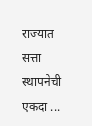राज्यात सत्ता स्थापनेची एकदा ...